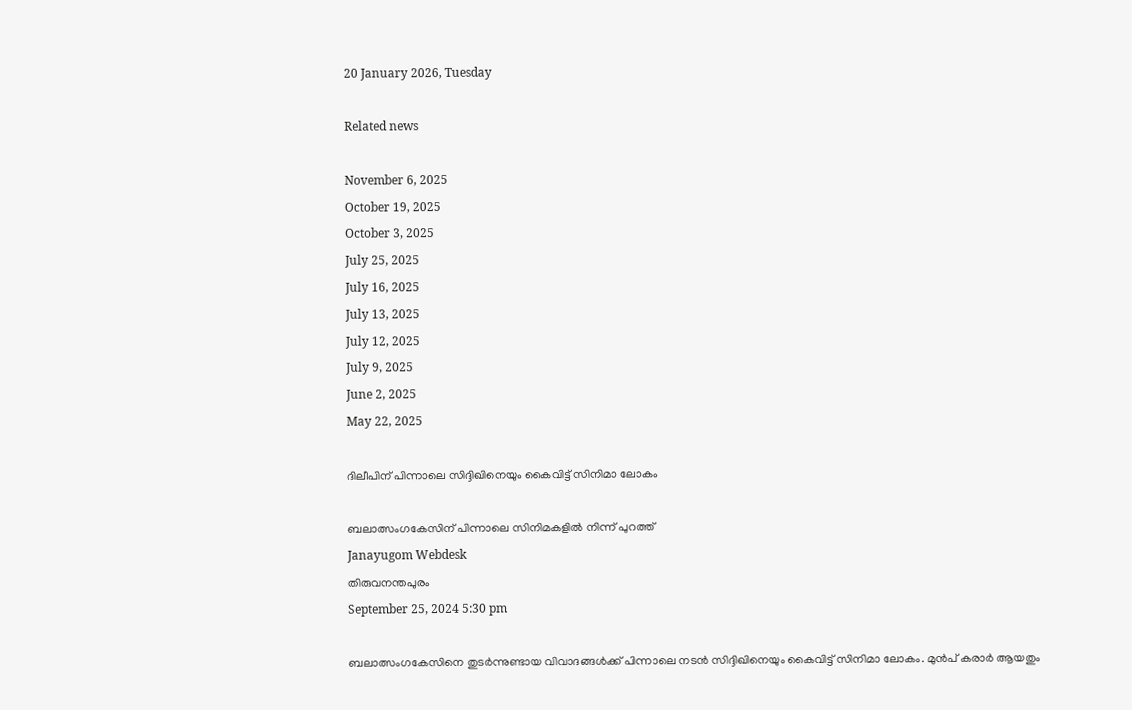20 January 2026, Tuesday

Related news

November 6, 2025
October 19, 2025
October 3, 2025
July 25, 2025
July 16, 2025
July 13, 2025
July 12, 2025
July 9, 2025
June 2, 2025
May 22, 2025

ദിലീപിന് പിന്നാലെ സിദ്ദിഖിനെയും കൈവിട്ട് സിനിമാ ലോകം

ബലാത്സംഗകേസിന് പിന്നാലെ സിനിമകളിൽ നിന്ന് പുറത്ത്
Janayugom Webdesk
തിരുവനന്തപുരം
September 25, 2024 5:30 pm

ബലാത്സംഗകേസിനെ തുടർന്നുണ്ടായ വിവാദങ്ങൾക്ക് പിന്നാലെ നടൻ സിദ്ദിഖിനെയും കൈവിട്ട് സിനിമാ ലോകം. മുൻപ് കരാർ ആയതും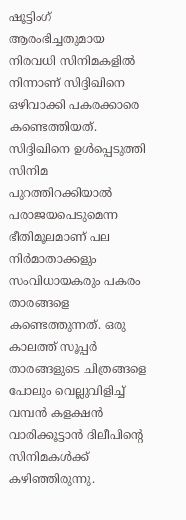ഷൂട്ടിംഗ് ആരംഭിച്ചതുമായ നിരവധി സിനിമകളിൽ നിന്നാണ് സിദ്ദിഖിനെ ഒഴിവാക്കി പകരക്കാരെ കണ്ടെത്തിയത്. സിദ്ദിഖിനെ ഉൾപ്പെടുത്തി സിനിമ പുറത്തിറക്കിയാൽ പരാജയപെടുമെന്ന ഭീതിമൂലമാണ് പല നിർമാതാക്കളും സംവിധായകരും പകരം താരങ്ങളെ കണ്ടെത്തുന്നത്. ഒരു കാലത്ത് സൂപ്പർ താരങ്ങളുടെ ചിത്രങ്ങളെ പോലും വെല്ലുവിളിച്ച് വമ്പൻ കളക്ഷൻ വാരിക്കൂട്ടാൻ ദിലീപിന്റെ സിനിമകൾക്ക് കഴിഞ്ഞിരുന്നു.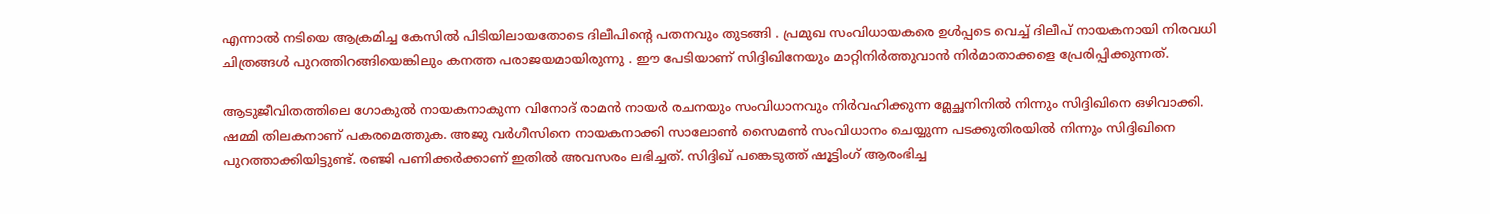എന്നാൽ നടിയെ ആക്രമിച്ച കേസിൽ പിടിയിലായതോടെ ദിലീപിന്റെ പതനവും തുടങ്ങി . പ്രമുഖ സംവിധായകരെ ഉൾപ്പടെ വെച്ച് ദിലീപ് നായകനായി നിരവധി ചിത്രങ്ങൾ പുറത്തിറങ്ങിയെങ്കിലും കനത്ത പരാജയമായിരുന്നു . ഈ പേടിയാണ് സിദ്ദിഖിനേയും മാറ്റിനിർത്തുവാൻ നിർമാതാക്കളെ പ്രേരിപ്പിക്കുന്നത്.

ആടുജീവിതത്തിലെ ഗോകുൽ നായകനാകുന്ന വിനോദ് രാമന്‍ നായര്‍ രചനയും സംവിധാനവും നിര്‍വഹിക്കുന്ന മ്ലേച്ഛനിനില്‍ നിന്നും സിദ്ദിഖിനെ ഒഴിവാക്കി. ഷമ്മി തിലകനാണ് പകരമെത്തുക. അജു വര്‍ഗീസിനെ നായകനാക്കി സാലോണ്‍ സൈമണ്‍ സംവിധാനം ചെയ്യുന്ന പടക്കുതിരയിൽ നിന്നും സിദ്ദിഖിനെ പുറത്താക്കിയിട്ടുണ്ട്. രഞ്ജി പണിക്കർക്കാണ് ഇതിൽ അവസരം ലഭിച്ചത്. സിദ്ദിഖ് പങ്കെടുത്ത് ഷൂട്ടിംഗ് ആരംഭിച്ച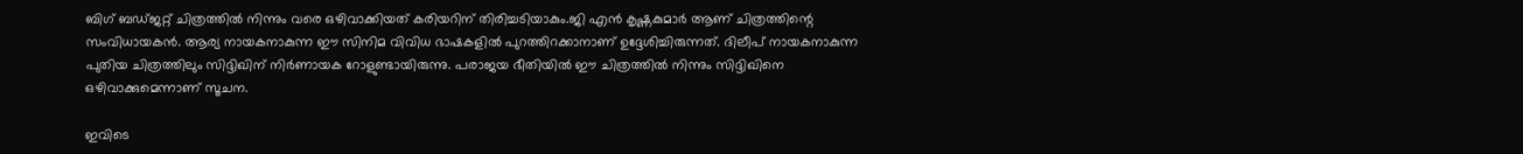ബിഗ് ബഡ്ജറ്റ് ചിത്രത്തിൽ നിന്നും വരെ ഒഴിവാക്കിയത് കരിയറിന് തിരിച്ചടിയാകും.ജി എന്‍ കൃഷ്ണകുമാര്‍ ആണ് ചിത്രത്തിന്റെ സംവിധായകൻ. ആര്യ നായകനാകുന്ന ഈ സിനിമ വിവിധ ഭാഷകളില്‍ പുറത്തിറക്കാനാണ് ഉദ്ദേശിച്ചിരുന്നത്. ദിലീപ് നായകനാകുന്ന പുതിയ ചിത്രത്തിലും സിദ്ദിഖിന് നിർണായക റോളുണ്ടായിരുന്നു. പരാജയ ഭീതിയിൽ ഈ ചിത്രത്തിൽ നിന്നും സിദ്ദിഖിനെ ഒഴിവാക്കുമെന്നാണ് സൂചന.

ഇവിടെ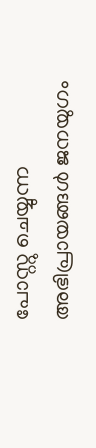പോസ്റ്റു ചെയ്യുന്ന അഭിപ്രായങ്ങള്‍ ജനയുഗം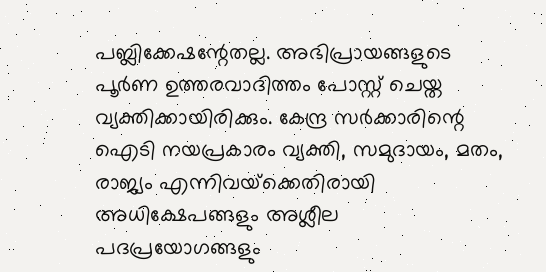പബ്ലിക്കേഷന്റേതല്ല. അഭിപ്രായങ്ങളുടെ പൂര്‍ണ ഉത്തരവാദിത്തം പോസ്റ്റ് ചെയ്ത വ്യക്തിക്കായിരിക്കും. കേന്ദ്ര സര്‍ക്കാരിന്റെ ഐടി നയപ്രകാരം വ്യക്തി, സമുദായം, മതം, രാജ്യം എന്നിവയ്‌ക്കെതിരായി അധിക്ഷേപങ്ങളും അശ്ലീല പദപ്രയോഗങ്ങളും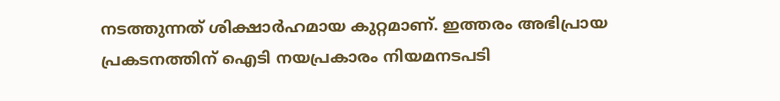നടത്തുന്നത് ശിക്ഷാര്‍ഹമായ കുറ്റമാണ്. ഇത്തരം അഭിപ്രായ പ്രകടനത്തിന് ഐടി നയപ്രകാരം നിയമനടപടി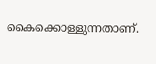കൈക്കൊള്ളുന്നതാണ്.